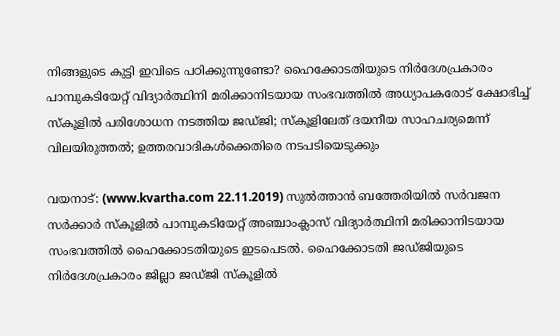നിങ്ങളുടെ കുട്ടി ഇവിടെ പഠിക്കുന്നുണ്ടോ? ഹൈക്കോടതിയുടെ നിര്‍ദേശപ്രകാരം പാമ്പുകടിയേറ്റ് വിദ്യാര്‍ത്ഥിനി മരിക്കാനിടയായ സംഭവത്തില്‍ അധ്യാപകരോട് ക്ഷോഭിച്ച് സ്‌കൂളില്‍ പരിശോധന നടത്തിയ ജഡ്ജി; സ്‌കൂളിലേത് ദയനീയ സാഹചര്യമെന്ന് വിലയിരുത്തല്‍; ഉത്തരവാദികള്‍ക്കെതിരെ നടപടിയെടുക്കും

വയനാട്: (www.kvartha.com 22.11.2019) സുല്‍ത്താന്‍ ബത്തേരിയില്‍ സര്‍വജന സര്‍ക്കാര്‍ സ്‌കൂളില്‍ പാമ്പുകടിയേറ്റ് അഞ്ചാംക്ലാസ് വിദ്യാര്‍ത്ഥിനി മരിക്കാനിടയായ സംഭവത്തില്‍ ഹൈക്കോടതിയുടെ ഇടപെടല്‍. ഹൈക്കോടതി ജഡ്ജിയുടെ നിര്‍ദേശപ്രകാരം ജില്ലാ ജഡ്ജി സ്‌കൂളില്‍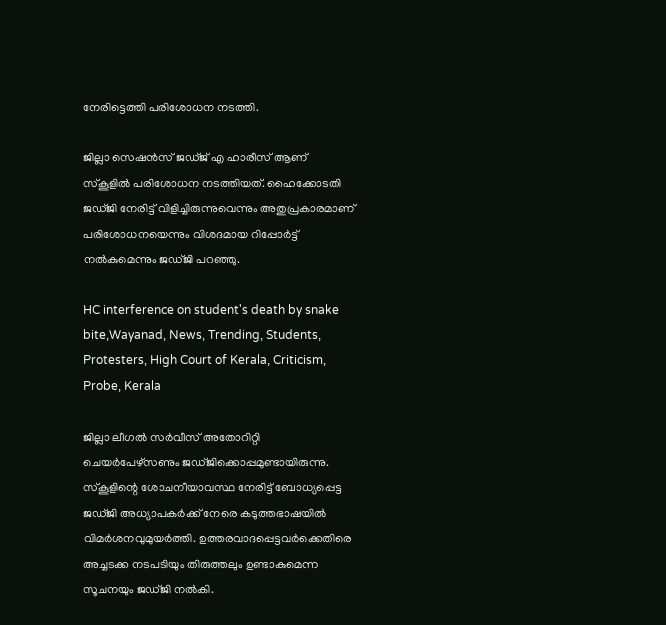നേരിട്ടെത്തി പരിശോധന നടത്തി.

ജില്ലാ സെഷന്‍സ് ജഡ്ജ് എ ഹാരീസ് ആണ് സ്‌കൂളില്‍ പരിശോധന നടത്തിയത്. ഹൈക്കോടതി ജഡ്ജി നേരിട്ട് വിളിച്ചിരുന്നുവെന്നും അതുപ്രകാരമാണ് പരിശോധനയെന്നും വിശദമായ റിപ്പോര്‍ട്ട് നല്‍കുമെന്നും ജഡ്ജി പറഞ്ഞു.

HC interference on student's death by snake bite,Wayanad, News, Trending, Students, Protesters, High Court of Kerala, Criticism, Probe, Kerala

ജില്ലാ ലീഗല്‍ സര്‍വീസ് അതോറിറ്റി ചെയര്‍പേഴ്സണും ജഡ്ജിക്കൊപ്പമുണ്ടായിരുന്നു. സ്‌കൂളിന്റെ ശോചനീയാവസ്ഥ നേരിട്ട് ബോധ്യപ്പെട്ട ജഡ്ജി അധ്യാപകര്‍ക്ക് നേരെ കടുത്തഭാഷയില്‍ വിമര്‍ശനവുമുയര്‍ത്തി. ഉത്തരവാദപ്പെട്ടവര്‍ക്കെതിരെ അച്ചടക്ക നടപടിയും തിരുത്തലും ഉണ്ടാകുമെന്ന സൂചനയും ജഡ്ജി നല്‍കി.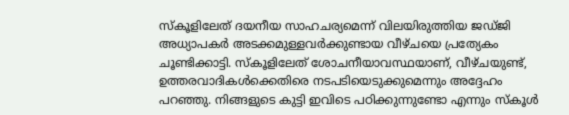സ്‌കൂളിലേത് ദയനീയ സാഹചര്യമെന്ന് വിലയിരുത്തിയ ജഡ്ജി അധ്യാപകര്‍ അടക്കമുള്ളവര്‍ക്കുണ്ടായ വീഴ്ചയെ പ്രത്യേകം ചൂണ്ടിക്കാട്ടി. സ്‌കൂളിലേത് ശോചനീയാവസ്ഥയാണ്, വീഴ്ചയുണ്ട്, ഉത്തരവാദികള്‍ക്കെതിരെ നടപടിയെടുക്കുമെന്നും അദ്ദേഹം പറഞ്ഞു. നിങ്ങളുടെ കുട്ടി ഇവിടെ പഠിക്കുന്നുണ്ടോ എന്നും സ്‌കൂള്‍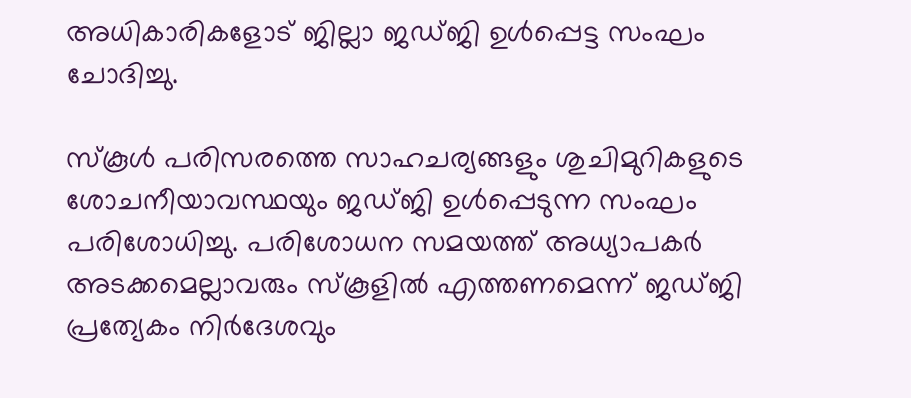അധികാരികളോട് ജില്ലാ ജഡ്ജി ഉള്‍പ്പെട്ട സംഘം ചോദിച്ചു.

സ്‌കൂള്‍ പരിസരത്തെ സാഹചര്യങ്ങളും ശുചിമുറികളുടെ ശോചനീയാവസ്ഥയും ജഡ്ജി ഉള്‍പ്പെടുന്ന സംഘം പരിശോധിച്ചു. പരിശോധന സമയത്ത് അധ്യാപകര്‍ അടക്കമെല്ലാവരും സ്‌കൂളില്‍ എത്തണമെന്ന് ജഡ്ജി പ്രത്യേകം നിര്‍ദേശവും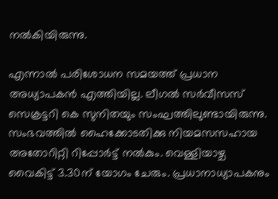നല്‍കിയിരുന്നു.

എന്നാല്‍ പരിശോധന സമയത്ത് പ്രധാന അധ്യാപകന്‍ എത്തിയില്ല. ലീഗല്‍ സര്‍വീസസ് സെക്രട്ടറി കെ സുനിതയും സംഘത്തിലുണ്ടായിരുന്നു. സംഭവത്തില്‍ ഹൈക്കോടതിക്കു നിയമസസഹായ അതോറിറ്റി റിപ്പോര്‍ട്ട് നല്‍കും. വെള്ളിയാഴ്ച വൈകിട്ട് 3.30ന് യോഗം ചേരും. പ്രധാനാധ്യാപകനും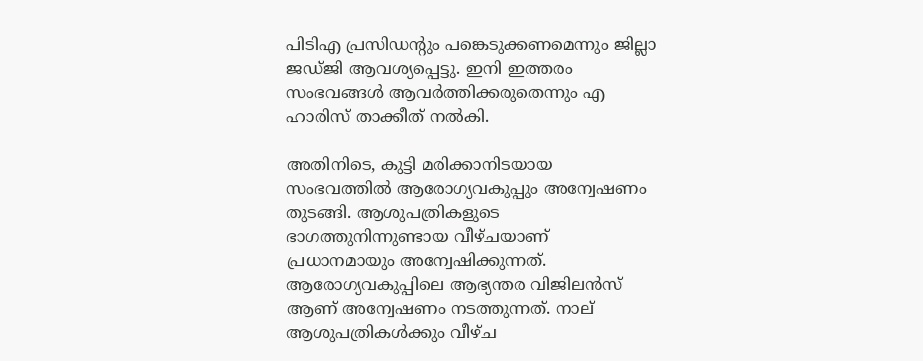പിടിഎ പ്രസിഡന്റും പങ്കെടുക്കണമെന്നും ജില്ലാ ജഡ്ജി ആവശ്യപ്പെട്ടു. ഇനി ഇത്തരം സംഭവങ്ങള്‍ ആവര്‍ത്തിക്കരുതെന്നും എ ഹാരിസ് താക്കീത് നല്‍കി.

അതിനിടെ, കുട്ടി മരിക്കാനിടയായ സംഭവത്തില്‍ ആരോഗ്യവകുപ്പും അന്വേഷണം തുടങ്ങി. ആശുപത്രികളുടെ ഭാഗത്തുനിന്നുണ്ടായ വീഴ്ചയാണ് പ്രധാനമായും അന്വേഷിക്കുന്നത്. ആരോഗ്യവകുപ്പിലെ ആഭ്യന്തര വിജിലന്‍സ് ആണ് അന്വേഷണം നടത്തുന്നത്. നാല് ആശുപത്രികള്‍ക്കും വീഴ്ച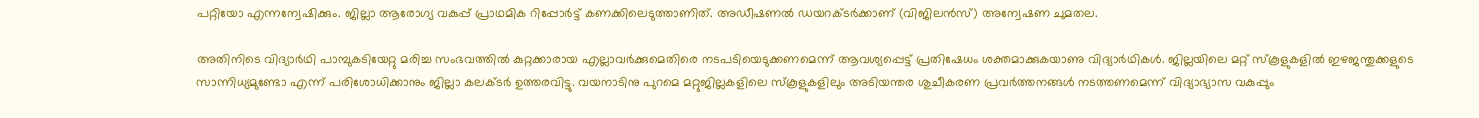പറ്റിയോ എന്നന്വേഷിക്കും. ജില്ലാ ആരോഗ്യ വകുപ്പ് പ്രാഥമിക റിപ്പോര്‍ട്ട് കണക്കിലെടുത്താണിത്. അഡീഷണല്‍ ഡയറക്ടര്‍ക്കാണ് (വിജിലന്‍സ്) അന്വേഷണ ചുമതല.

അതിനിടെ വിദ്യാര്‍ഥി പാമ്പുകടിയേറ്റു മരിച്ച സംഭവത്തില്‍ കുറ്റക്കാരായ എല്ലാവര്‍ക്കുമെതിരെ നടപടിയെടുക്കണമെന്ന് ആവശ്യപ്പെട്ട് പ്രതിഷേധം ശക്തമാക്കുകയാണു വിദ്യാര്‍ഥികള്‍. ജില്ലയിലെ മറ്റ് സ്‌കൂളുകളില്‍ ഇഴജന്തുക്കളുടെ സാന്നിധ്യമുണ്ടോ എന്ന് പരിശോധിക്കാനും ജില്ലാ കലക്ടര്‍ ഉത്തരവിട്ടു. വയനാടിനു പുറമെ മറ്റുജില്ലകളിലെ സ്‌കൂളുകളിലും അടിയന്തര ശുചീകരണ പ്രവര്‍ത്തനങ്ങള്‍ നടത്തണമെന്ന് വിദ്യാഭ്യാസ വകുപ്പും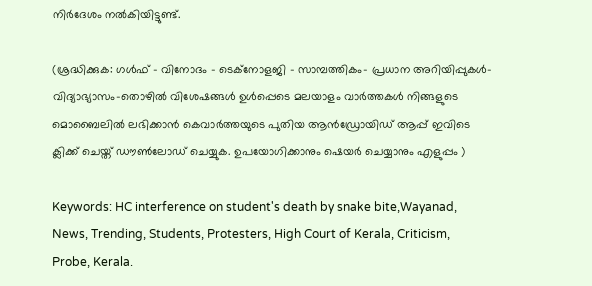നിര്‍ദേശം നല്‍കിയിട്ടുണ്ട്.

(ശ്രദ്ധിക്കുക: ഗൾഫ് - വിനോദം - ടെക്നോളജി - സാമ്പത്തികം- പ്രധാന അറിയിപ്പുകൾ-വിദ്യാഭ്യാസം-തൊഴിൽ വിശേഷങ്ങൾ ഉൾപ്പെടെ മലയാളം വാർത്തകൾ നിങ്ങളുടെ മൊബൈലിൽ ലഭിക്കാൻ കെവാർത്തയുടെ പുതിയ ആൻഡ്രോയിഡ് ആപ്പ് ഇവിടെ ക്ലിക്ക് ചെയ്ത് ഡൗൺലോഡ് ചെയ്യുക. ഉപയോഗിക്കാനും ഷെയർ ചെയ്യാനും എളുപ്പം )

Keywords: HC interference on student's death by snake bite,Wayanad, News, Trending, Students, Protesters, High Court of Kerala, Criticism, Probe, Kerala.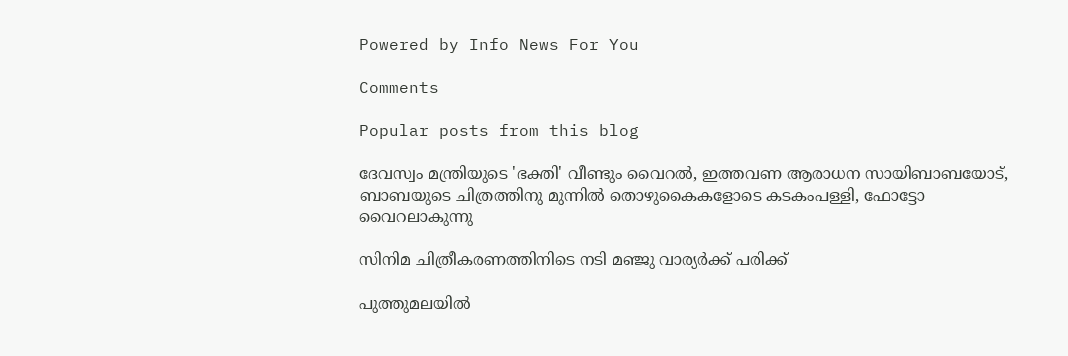Powered by Info News For You

Comments

Popular posts from this blog

ദേവസ്വം മന്ത്രിയുടെ 'ഭക്തി' വീണ്ടും വൈറല്‍, ഇത്തവണ ആരാധന സായിബാബയോട്, ബാബയുടെ ചിത്രത്തിനു മുന്നില്‍ തൊഴുകൈകളോടെ കടകംപള്ളി, ഫോട്ടോ വൈറലാകുന്നു

സിനിമ ചിത്രീകരണത്തിനിടെ നടി മഞ്ജു വാര്യര്‍ക്ക് പരിക്ക്

പുത്തുമലയില്‍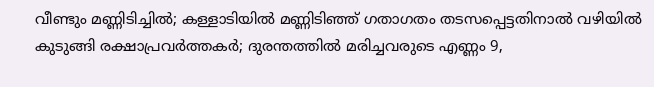വീണ്ടും മണ്ണിടിച്ചില്‍; കള്ളാടിയില്‍ മണ്ണിടിഞ്ഞ് ഗതാഗതം തടസപ്പെട്ടതിനാല്‍ വഴിയില്‍ കുടുങ്ങി രക്ഷാപ്രവര്‍ത്തകര്‍; ദുരന്തത്തില്‍ മരിച്ചവരുടെ എണ്ണം 9,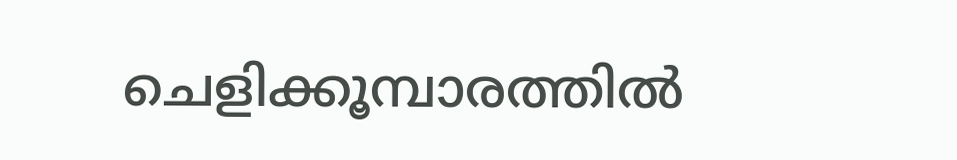ചെളിക്കൂമ്പാരത്തില്‍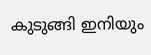കുടുങ്ങി ഇനിയും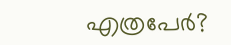എത്രപേര്‍?